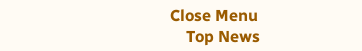Close Menu
    Top News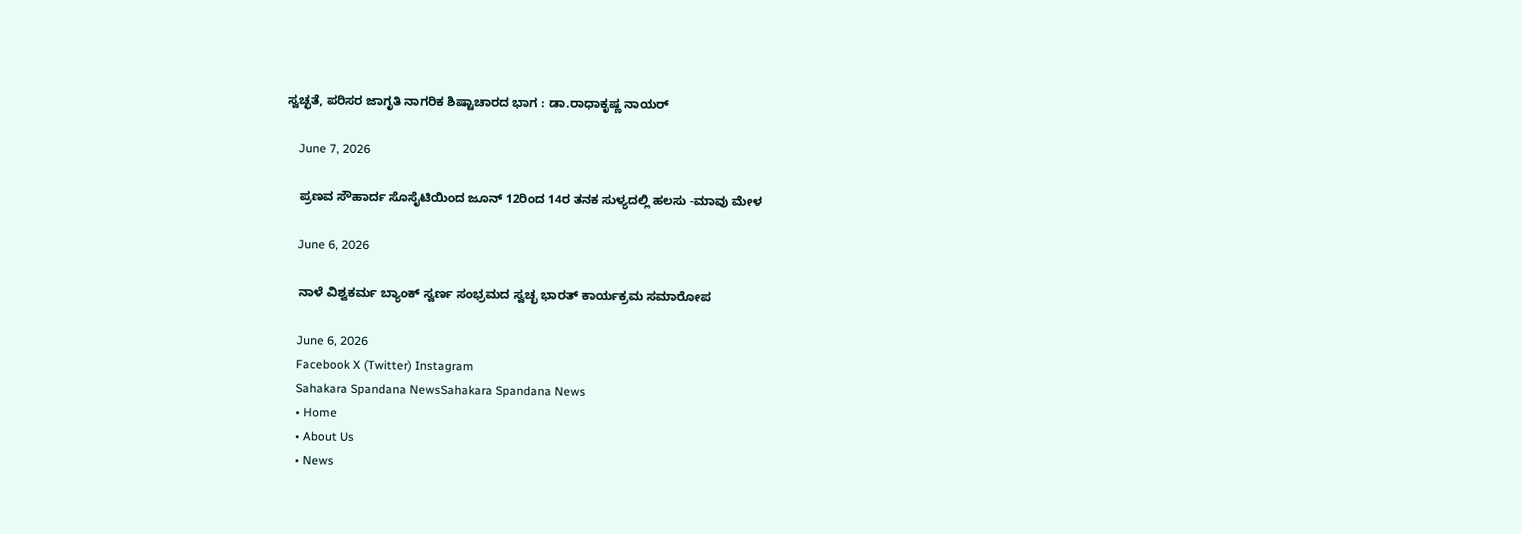ಸ್ವಚ್ಛತೆ, ಪರಿಸರ ಜಾಗೃತಿ ನಾಗರಿಕ ಶಿಷ್ಟಾಚಾರದ ಭಾಗ : ಡಾ.ರಾಧಾಕೃಷ್ಣ ನಾಯರ್

    June 7, 2026

    ಪ್ರಣವ ಸೌಹಾರ್ದ ಸೊಸೈಟಿಯಿಂದ ಜೂನ್‌ 12ರಿಂದ 14ರ ತನಕ ಸುಳ್ಯದಲ್ಲಿ ಹಲಸು -ಮಾವು ಮೇಳ

    June 6, 2026

    ನಾಳೆ ವಿಶ್ವಕರ್ಮ ಬ್ಯಾಂಕ್‌ ಸ್ವರ್ಣ ಸಂಭ್ರಮದ ಸ್ವಚ್ಛ ಭಾರತ್‌ ಕಾರ್ಯಕ್ರಮ ಸಮಾರೋಪ

    June 6, 2026
    Facebook X (Twitter) Instagram
    Sahakara Spandana NewsSahakara Spandana News
    • Home
    • About Us
    • News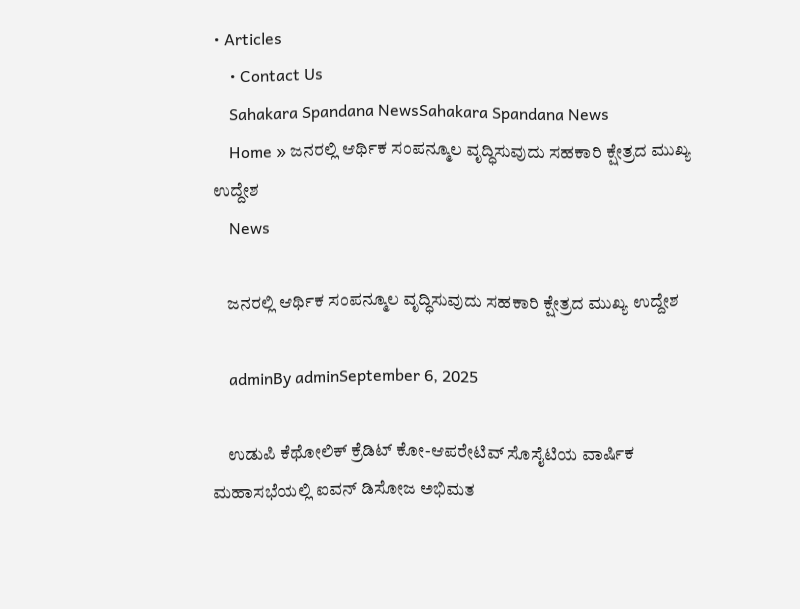• Articles
    • Contact Us
    Sahakara Spandana NewsSahakara Spandana News
    Home » ಜನರಲ್ಲಿ ಆರ್ಥಿಕ ಸಂಪನ್ಮೂಲ ವೃದ್ಧಿಸುವುದು ಸಹಕಾರಿ ಕ್ಷೇತ್ರದ ಮುಖ್ಯ ಉದ್ದೇಶ
    News

    ಜನರಲ್ಲಿ ಆರ್ಥಿಕ ಸಂಪನ್ಮೂಲ ವೃದ್ಧಿಸುವುದು ಸಹಕಾರಿ ಕ್ಷೇತ್ರದ ಮುಖ್ಯ ಉದ್ದೇಶ

    adminBy adminSeptember 6, 2025

    ಉಡುಪಿ ಕೆಥೋಲಿಕ್ ಕ್ರೆಡಿಟ್ ಕೋ-ಆಪರೇಟಿವ್‌ ಸೊಸೈಟಿಯ ವಾರ್ಷಿಕ ಮಹಾಸಭೆಯಲ್ಲಿ ಐವನ್ ಡಿಸೋಜ ಅಭಿಮತ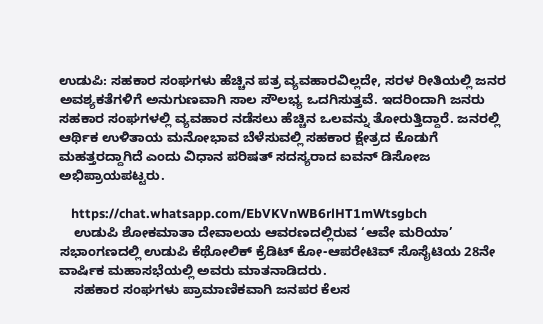ಉಡುಪಿ: ಸಹಕಾರ ಸಂಘಗಳು ಹೆಚ್ಚಿನ ಪತ್ರ ವ್ಯವಹಾರವಿಲ್ಲದೇ, ಸರಳ ರೀತಿಯಲ್ಲಿ ಜನರ ಅವಶ್ಯಕತೆಗಳಿಗೆ ಅನುಗುಣವಾಗಿ ಸಾಲ ಸೌಲಭ್ಯ ಒದಗಿಸುತ್ತವೆ. ಇದರಿಂದಾಗಿ ಜನರು ಸಹಕಾರ ಸಂಘಗಳಲ್ಲಿ ವ್ಯವಹಾರ ನಡೆಸಲು ಹೆಚ್ಚಿನ ಒಲವನ್ನು ತೋರುತ್ತಿದ್ದಾರೆ. ಜನರಲ್ಲಿ ಆರ್ಥಿಕ ಉಳಿತಾಯ ಮನೋಭಾವ ಬೆಳೆಸುವಲ್ಲಿ ಸಹಕಾರ ಕ್ಷೇತ್ರದ ಕೊಡುಗೆ ಮಹತ್ತರದ್ದಾಗಿದೆ ಎಂದು ವಿಧಾನ ಪರಿಷತ್ ಸದಸ್ಯರಾದ ಐವನ್ ಡಿಸೋಜ ಅಭಿಪ್ರಾಯಪಟ್ಟರು.

    https://chat.whatsapp.com/EbVKVnWB6rlHT1mWtsgbch
    ಉಡುಪಿ ಶೋಕಮಾತಾ ದೇವಾಲಯ ಆವರಣದಲ್ಲಿರುವ ‘ಆವೇ ಮರಿಯಾ’ ಸಭಾಂಗಣದಲ್ಲಿ ಉಡುಪಿ ಕೆಥೋಲಿಕ್ ಕ್ರೆಡಿಟ್ ಕೋ-ಆಪರೇಟಿವ್‌ ಸೊಸೈಟಿಯ 28ನೇ ವಾರ್ಷಿಕ ಮಹಾಸಭೆಯಲ್ಲಿ ಅವರು ಮಾತನಾಡಿದರು.
    ಸಹಕಾರ ಸಂಘಗಳು ಪ್ರಾಮಾಣಿಕವಾಗಿ ಜನಪರ ಕೆಲಸ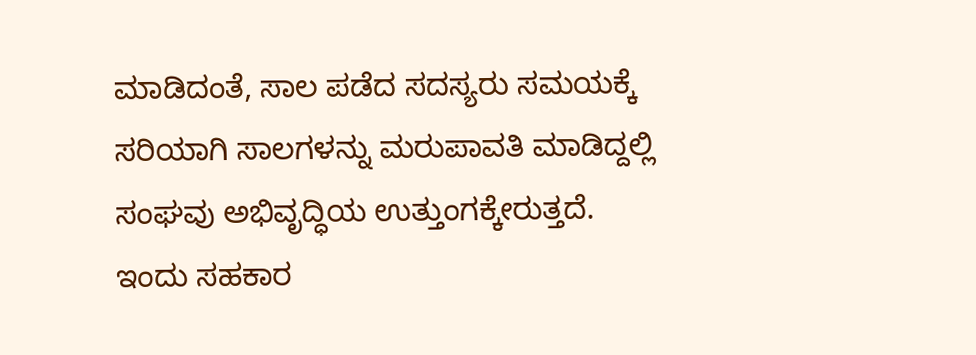ಮಾಡಿದಂತೆ, ಸಾಲ ಪಡೆದ ಸದಸ್ಯರು ಸಮಯಕ್ಕೆ ಸರಿಯಾಗಿ ಸಾಲಗಳನ್ನು ಮರುಪಾವತಿ ಮಾಡಿದ್ದಲ್ಲಿ ಸಂಘವು ಅಭಿವೃದ್ಧಿಯ ಉತ್ತುಂಗಕ್ಕೇರುತ್ತದೆ. ಇಂದು ಸಹಕಾರ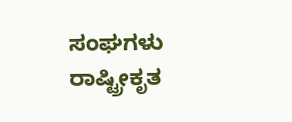ಸಂಘಗಳು ರಾಷ್ಟ್ರೀಕೃತ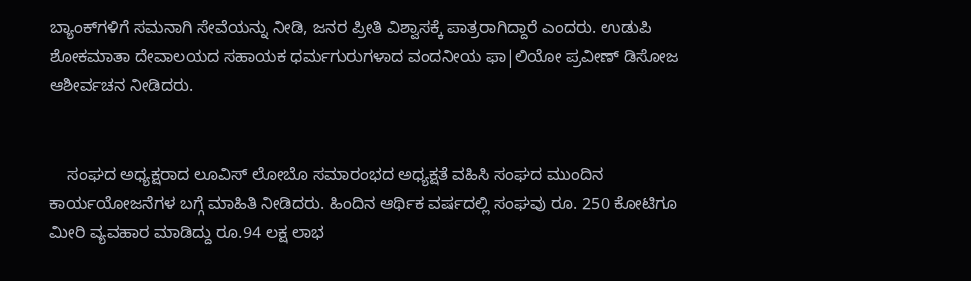ಬ್ಯಾಂಕ್‌ಗಳಿಗೆ ಸಮನಾಗಿ ಸೇವೆಯನ್ನು ನೀಡಿ, ಜನರ ಪ್ರೀತಿ ವಿಶ್ವಾಸಕ್ಕೆ ಪಾತ್ರರಾಗಿದ್ದಾರೆ ಎಂದರು. ಉಡುಪಿ ಶೋಕಮಾತಾ ದೇವಾಲಯದ ಸಹಾಯಕ ಧರ್ಮಗುರುಗಳಾದ ವಂದನೀಯ ಫಾ|ಲಿಯೋ ಪ್ರವೀಣ್ ಡಿಸೋಜ ಆಶೀರ್ವಚನ ನೀಡಿದರು.


    ಸಂಘದ ಅಧ್ಯಕ್ಷರಾದ ಲೂವಿಸ್ ಲೋಬೊ ಸಮಾರಂಭದ ಅಧ್ಯಕ್ಷತೆ ವಹಿಸಿ ಸಂಘದ ಮುಂದಿನ ಕಾರ್ಯಯೋಜನೆಗಳ ಬಗ್ಗೆ ಮಾಹಿತಿ ನೀಡಿದರು. ಹಿಂದಿನ ಆರ್ಥಿಕ ವರ್ಷದಲ್ಲಿ ಸಂಘವು ರೂ. 250 ಕೋಟಿಗೂ ಮೀರಿ ವ್ಯವಹಾರ ಮಾಡಿದ್ದು ರೂ.94 ಲಕ್ಷ ಲಾಭ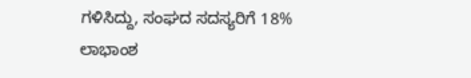ಗಳಿಸಿದ್ದು, ಸಂಘದ ಸದಸ್ಯರಿಗೆ 18% ಲಾಭಾಂಶ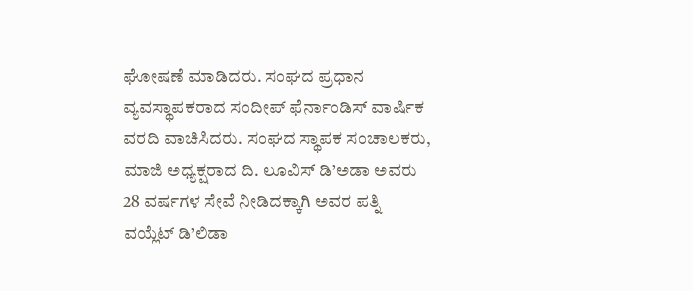ಘೋಷಣೆ ಮಾಡಿದರು. ಸಂಘದ ಪ್ರಧಾನ ವ್ಯವಸ್ಥಾಪಕರಾದ ಸಂದೀಪ್ ಫೆರ್ನಾಂಡಿಸ್ ವಾರ್ಷಿಕ ವರದಿ ವಾಚಿಸಿದರು. ಸಂಘದ ಸ್ಥಾಪಕ ಸಂಚಾಲಕರು, ಮಾಜಿ ಅಧ್ಯಕ್ಷರಾದ ದಿ. ಲೂವಿಸ್ ಡಿ’ಅಡಾ ಅವರು 28 ವರ್ಷಗಳ ಸೇವೆ ನೀಡಿದಕ್ಕಾಗಿ ಅವರ ಪತ್ನಿ ವಯ್ಲೆಟ್ ಡಿ’ಲಿಡಾ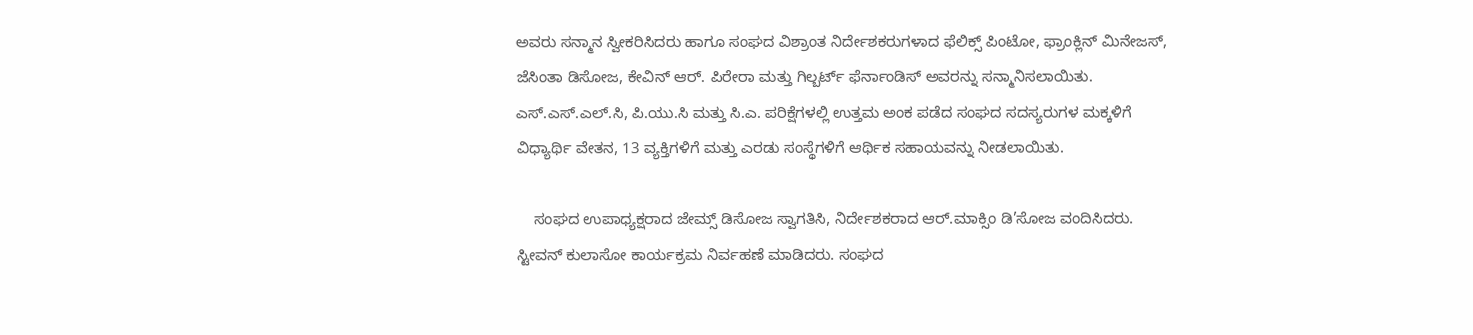ಅವರು ಸನ್ಮಾನ ಸ್ವೀಕರಿಸಿದರು ಹಾಗೂ ಸಂಘದ ವಿಶ್ರಾಂತ ನಿರ್ದೇಶಕರುಗಳಾದ ಫೆಲಿಕ್ಸ್ ಪಿಂಟೋ, ಫ್ರಾಂಕ್ಲಿನ್ ಮಿನೇಜಸ್, ಜೆಸಿಂತಾ ಡಿಸೋಜ, ಕೇವಿನ್ ಆರ್. ಪಿರೇರಾ ಮತ್ತು ಗಿಲ್ಬರ್ಟ್ ಫೆರ್ನಾಂಡಿಸ್ ಅವರನ್ನು ಸನ್ಮಾನಿಸಲಾಯಿತು. ಎಸ್‌.ಎಸ್.ಎಲ್.ಸಿ, ಪಿ.ಯು.ಸಿ ಮತ್ತು ಸಿ.ಎ. ಪರಿಕ್ಷೆಗಳಲ್ಲಿ ಉತ್ತಮ ಅಂಕ ಪಡೆದ ಸಂಘದ ಸದಸ್ಯರುಗಳ ಮಕ್ಕಳಿಗೆ ವಿಧ್ಯಾರ್ಥಿ ವೇತನ, 13 ವ್ಯಕ್ತಿಗಳಿಗೆ ಮತ್ತು ಎರಡು ಸಂಸ್ಥೆಗಳಿಗೆ ಆರ್ಥಿಕ ಸಹಾಯವನ್ನು ನೀಡಲಾಯಿತು.

    ಸಂಘದ ಉಪಾಧ್ಯಕ್ಷರಾದ ಜೇಮ್ಸ್ ಡಿಸೋಜ ಸ್ವಾಗತಿಸಿ, ನಿರ್ದೇಶಕರಾದ ಆರ್.ಮಾಕ್ಸಿಂ ಡಿ’ಸೋಜ ವಂದಿಸಿದರು. ಸ್ಟೀವನ್ ಕುಲಾಸೋ ಕಾರ್ಯಕ್ರಮ ನಿರ್ವಹಣೆ ಮಾಡಿದರು. ಸಂಘದ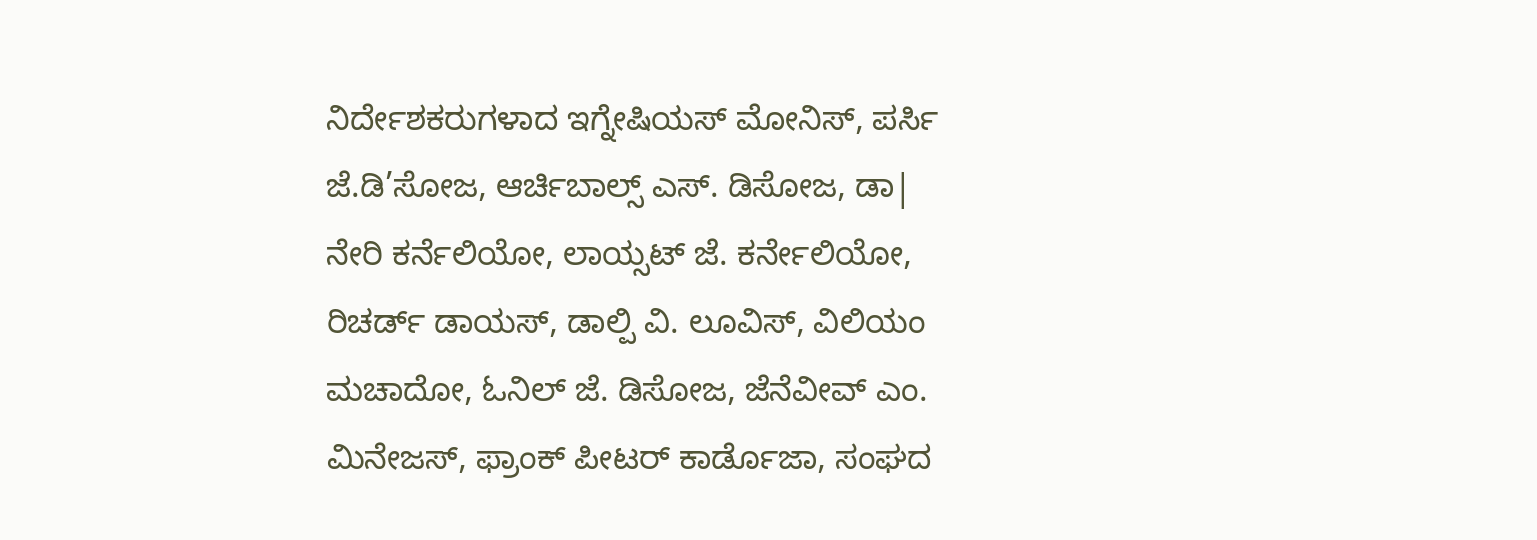ನಿರ್ದೇಶಕರುಗಳಾದ ಇಗ್ನೇಷಿಯಸ್ ಮೋನಿಸ್, ಪರ್ಸಿ ಜೆ.ಡಿ’ಸೋಜ, ಆರ್ಚಿಬಾಲ್ಸ್ ಎಸ್. ಡಿಸೋಜ, ಡಾ| ನೇರಿ ಕರ್ನೆಲಿಯೋ, ಲಾಯ್ಸಟ್ ಜೆ. ಕರ್ನೇಲಿಯೋ, ರಿಚರ್ಡ್ ಡಾಯಸ್, ಡಾಲ್ಪಿ ವಿ. ಲೂವಿಸ್, ವಿಲಿಯಂ ಮಚಾದೋ, ಓನಿಲ್ ಜೆ. ಡಿಸೋಜ, ಜೆನೆವೀವ್ ಎಂ. ಮಿನೇಜಸ್, ಫ್ರಾಂಕ್ ಪೀಟರ್ ಕಾರ್ಡೊಜಾ, ಸಂಘದ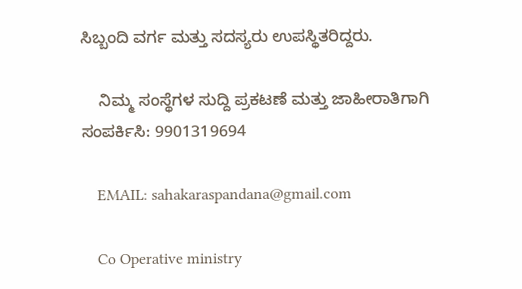ಸಿಬ್ಬಂದಿ ವರ್ಗ ಮತ್ತು ಸದಸ್ಯರು ಉಪಸ್ಥಿತರಿದ್ದರು.

    ನಿಮ್ಮ ಸಂಸ್ಥೆಗಳ ಸುದ್ದಿ ಪ್ರಕಟಣೆ ಮತ್ತು ಜಾಹೀರಾತಿಗಾಗಿ ಸಂಪರ್ಕಿಸಿ: 9901319694

    EMAIL: sahakaraspandana@gmail.com

    Co Operative ministry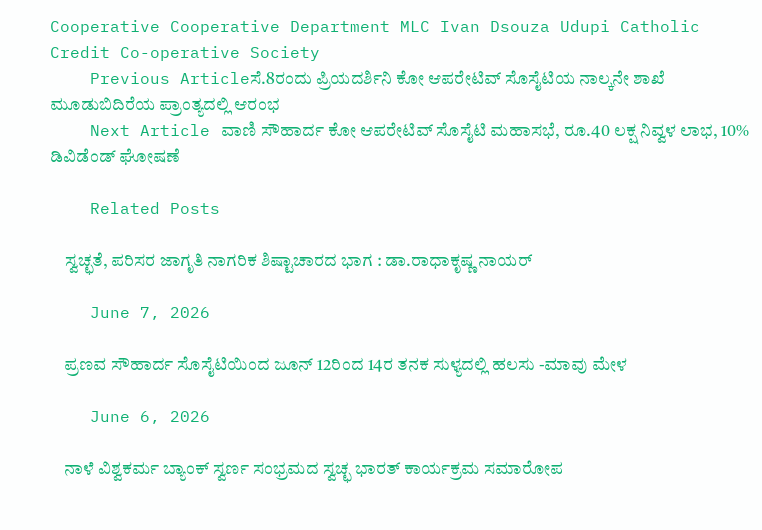Cooperative Cooperative Department MLC Ivan Dsouza Udupi Catholic Credit Co-operative Society
    Previous Articleಸೆ.8ರಂದು ಪ್ರಿಯದರ್ಶಿನಿ ಕೋ ಆಪರೇಟಿವ್‌ ಸೊಸೈಟಿಯ ನಾಲ್ಕನೇ ಶಾಖೆ ಮೂಡುಬಿದಿರೆಯ ಪ್ರಾಂತ್ಯದಲ್ಲಿ ಆರಂಭ
    Next Article ವಾಣಿ ಸೌಹಾರ್ದ ಕೋ ಆಪರೇಟಿವ್‌ ಸೊಸೈಟಿ ಮಹಾಸಭೆ, ರೂ.40 ಲಕ್ಷ ನಿವ್ವಳ ಲಾಭ, 10% ಡಿವಿಡೆಂಡ್ ಘೋಷಣೆ

    Related Posts

    ಸ್ವಚ್ಛತೆ, ಪರಿಸರ ಜಾಗೃತಿ ನಾಗರಿಕ ಶಿಷ್ಟಾಚಾರದ ಭಾಗ : ಡಾ.ರಾಧಾಕೃಷ್ಣ ನಾಯರ್

    June 7, 2026

    ಪ್ರಣವ ಸೌಹಾರ್ದ ಸೊಸೈಟಿಯಿಂದ ಜೂನ್‌ 12ರಿಂದ 14ರ ತನಕ ಸುಳ್ಯದಲ್ಲಿ ಹಲಸು -ಮಾವು ಮೇಳ

    June 6, 2026

    ನಾಳೆ ವಿಶ್ವಕರ್ಮ ಬ್ಯಾಂಕ್‌ ಸ್ವರ್ಣ ಸಂಭ್ರಮದ ಸ್ವಚ್ಛ ಭಾರತ್‌ ಕಾರ್ಯಕ್ರಮ ಸಮಾರೋಪ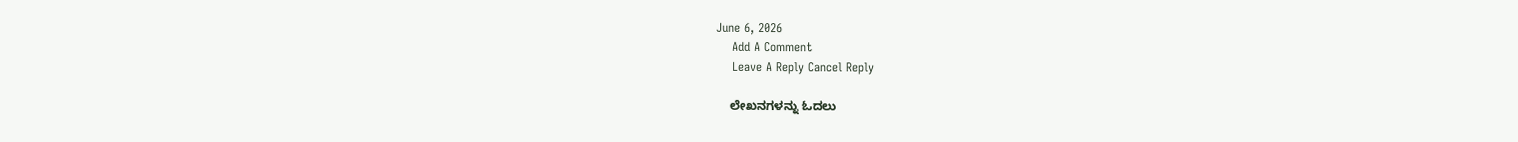June 6, 2026
    Add A Comment
    Leave A Reply Cancel Reply

    ಲೇಖನಗಳನ್ನು ಓದಲು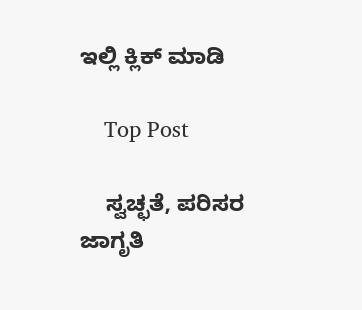ಇಲ್ಲಿ ಕ್ಲಿಕ್ ಮಾಡಿ

    Top Post

    ಸ್ವಚ್ಛತೆ, ಪರಿಸರ ಜಾಗೃತಿ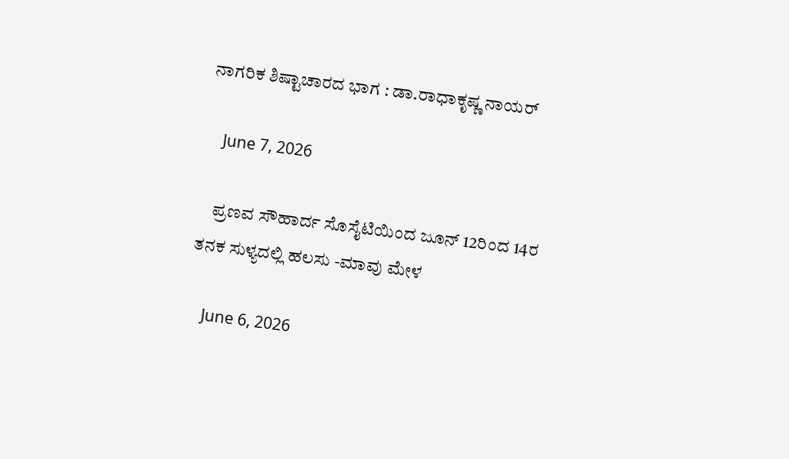ನಾಗರಿಕ ಶಿಷ್ಟಾಚಾರದ ಭಾಗ : ಡಾ.ರಾಧಾಕೃಷ್ಣ ನಾಯರ್

    June 7, 2026

    ಪ್ರಣವ ಸೌಹಾರ್ದ ಸೊಸೈಟಿಯಿಂದ ಜೂನ್‌ 12ರಿಂದ 14ರ ತನಕ ಸುಳ್ಯದಲ್ಲಿ ಹಲಸು -ಮಾವು ಮೇಳ

    June 6, 2026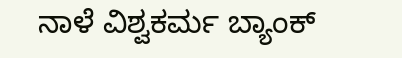ನಾಳೆ ವಿಶ್ವಕರ್ಮ ಬ್ಯಾಂಕ್‌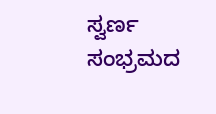ಸ್ವರ್ಣ ಸಂಭ್ರಮದ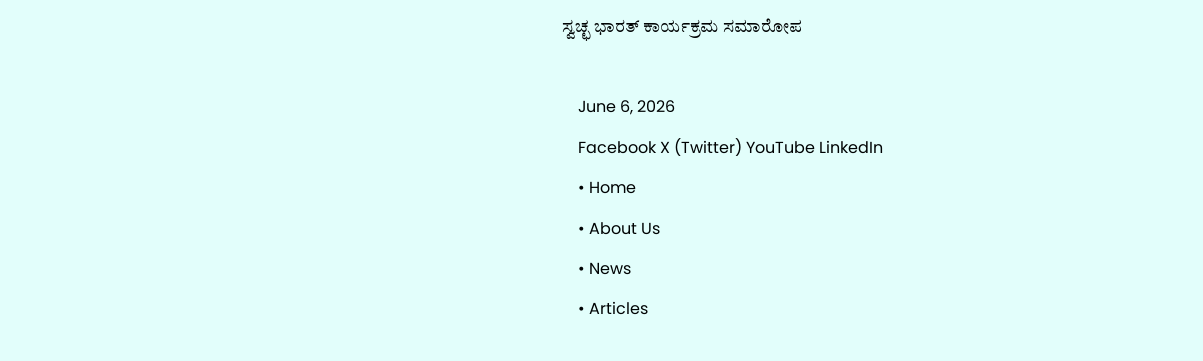ಸ್ವಚ್ಛ ಭಾರತ್‌ ಕಾರ್ಯಕ್ರಮ ಸಮಾರೋಪ

    June 6, 2026
    Facebook X (Twitter) YouTube LinkedIn
    • Home
    • About Us
    • News
    • Articles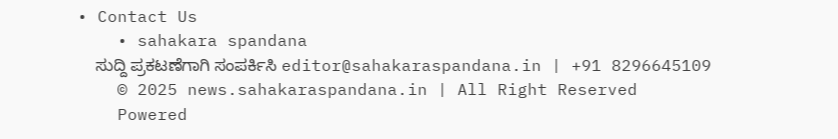• Contact Us
    • sahakara spandana
    ಸುದ್ದಿ ಪ್ರಕಟಣೆಗಾಗಿ ಸಂಪರ್ಕಿಸಿ editor@sahakaraspandana.in | +91 8296645109
    © 2025 news.sahakaraspandana.in | All Right Reserved
    Powered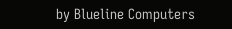by Blueline Computers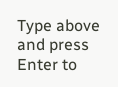Type above and press Enter to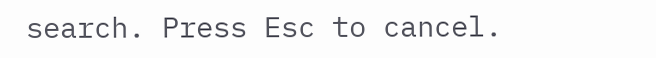search. Press Esc to cancel.